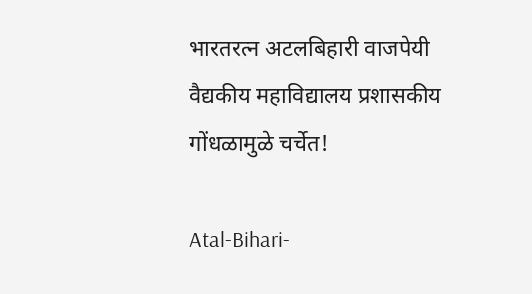भारतरत्न अटलबिहारी वाजपेयी वैद्यकीय महाविद्यालय प्रशासकीय गोंधळामुळे चर्चेत!

Atal-Bihari-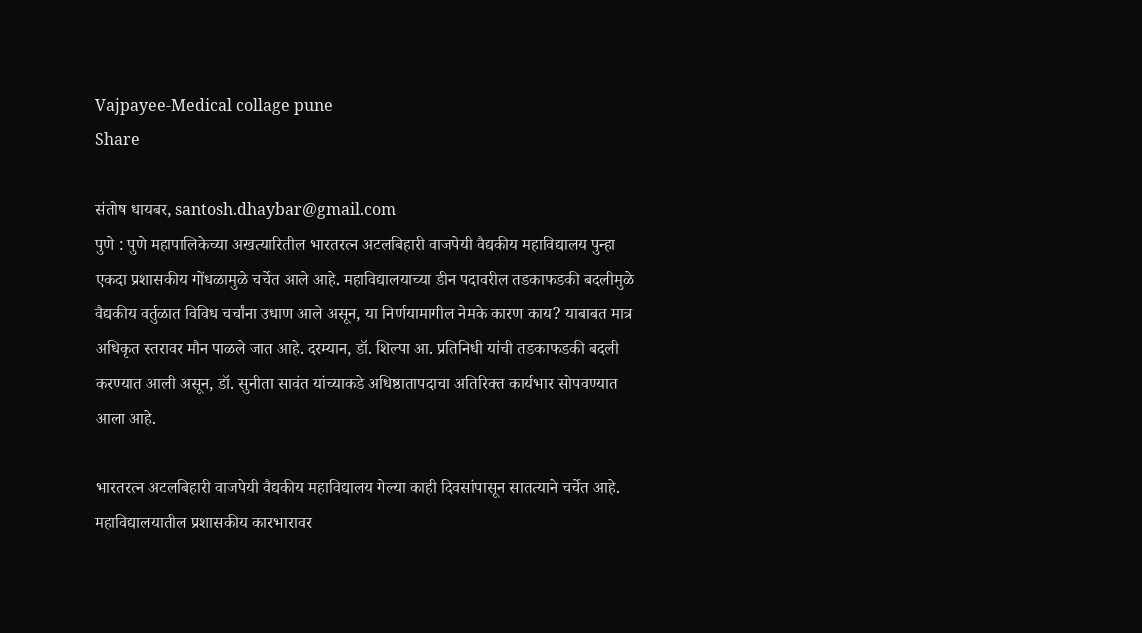Vajpayee-Medical collage pune
Share

संतोष धायबर, santosh.dhaybar@gmail.com
पुणे : पुणे महापालिकेच्या अखत्यारितील भारतरत्न अटलबिहारी वाजपेयी वैद्यकीय महाविद्यालय पुन्हा एकदा प्रशासकीय गोंधळामुळे चर्चेत आले आहे. महाविद्यालयाच्या डीन पदावरील तडकाफडकी बदलीमुळे वैद्यकीय वर्तुळात विविध चर्चांना उधाण आले असून, या निर्णयामागील नेमके कारण काय? याबाबत मात्र अधिकृत स्तरावर मौन पाळले जात आहे. दरम्यान, डॉ. शिल्पा आ. प्रतिनिधी यांची तडकाफडकी बदली करण्यात आली असून, डॉ. सुनीता सावंत यांच्याकडे अधिष्ठातापदाचा अतिरिक्त कार्यभार सोपवण्यात आला आहे.

भारतरत्न अटलबिहारी वाजपेयी वैद्यकीय महाविद्यालय गेल्या काही दिवसांपासून सातत्याने चर्चेत आहे. महाविद्यालयातील प्रशासकीय कारभारावर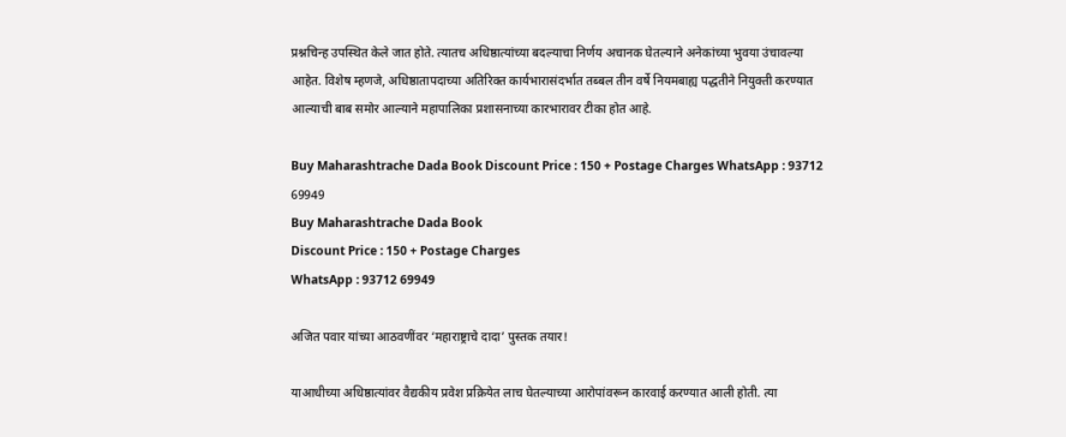प्रश्नचिन्ह उपस्थित केले जात होते. त्यातच अधिष्ठात्यांच्या बदल्याचा निर्णय अचानक घेतल्याने अनेकांच्या भुवया उंचावल्या आहेत. विशेष म्हणजे, अधिष्ठातापदाच्या अतिरिक्त कार्यभारासंदर्भात तब्बल तीन वर्षे नियमबाह्य पद्धतीने नियुक्ती करण्यात आल्याची बाब समोर आल्याने महापालिका प्रशासनाच्या कारभारावर टीका होत आहे.

Buy Maharashtrache Dada Book Discount Price : 150 + Postage Charges WhatsApp : 93712 69949
Buy Maharashtrache Dada Book
Discount Price : 150 + Postage Charges
WhatsApp : 93712 69949

अजित पवार यांच्या आठवणींवर ‘महाराष्ट्राचे दादा’ पुस्तक तयार!

याआधीच्या अधिष्ठात्यांवर वैद्यकीय प्रवेश प्रक्रियेत लाच घेतल्याच्या आरोपांवरून कारवाई करण्यात आली होती. त्या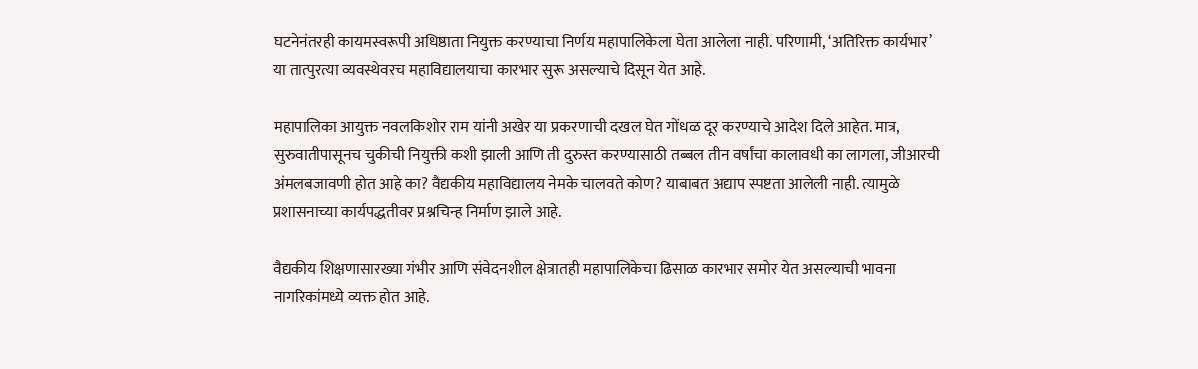घटनेनंतरही कायमस्वरूपी अधिष्ठाता नियुक्त करण्याचा निर्णय महापालिकेला घेता आलेला नाही. परिणामी, ‘अतिरिक्त कार्यभार’ या तात्पुरत्या व्यवस्थेवरच महाविद्यालयाचा कारभार सुरू असल्याचे दिसून येत आहे.

महापालिका आयुक्त नवलकिशोर राम यांनी अखेर या प्रकरणाची दखल घेत गोंधळ दूर करण्याचे आदेश दिले आहेत. मात्र, सुरुवातीपासूनच चुकीची नियुक्ती कशी झाली आणि ती दुरुस्त करण्यासाठी तब्बल तीन वर्षांचा कालावधी का लागला, जीआरची अंमलबजावणी होत आहे का? वैद्यकीय महाविद्यालय नेमके चालवते कोण? याबाबत अद्याप स्पष्टता आलेली नाही. त्यामुळे प्रशासनाच्या कार्यपद्धतीवर प्रश्नचिन्ह निर्माण झाले आहे.

वैद्यकीय शिक्षणासारख्या गंभीर आणि संवेदनशील क्षेत्रातही महापालिकेचा ढिसाळ कारभार समोर येत असल्याची भावना नागरिकांमध्ये व्यक्त होत आहे.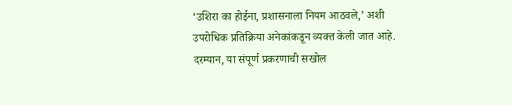‘उशिरा का होईना, प्रशासनाला नियम आठवले,’ अशी उपरोधिक प्रतिक्रिया अनेकांकडून व्यक्त केली जात आहे. दरम्यान, या संपूर्ण प्रकरणाची सखोल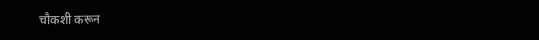चौकशी करून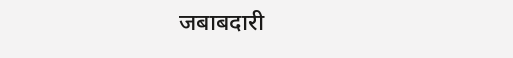जबाबदारी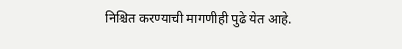निश्चित करण्याची मागणीही पुढे येत आहे.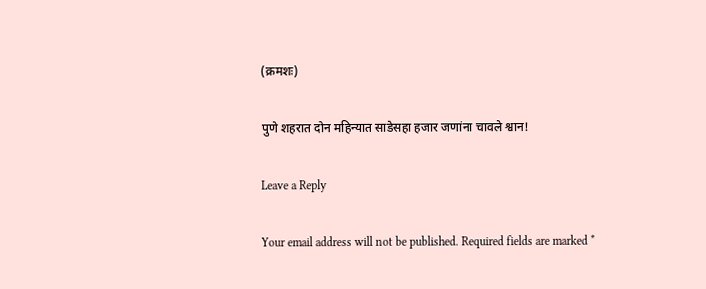(क्रमशः)

पुणे शहरात दोन महिन्यात साडेसहा हजार जणांना चावले श्वान!

Leave a Reply

Your email address will not be published. Required fields are marked *